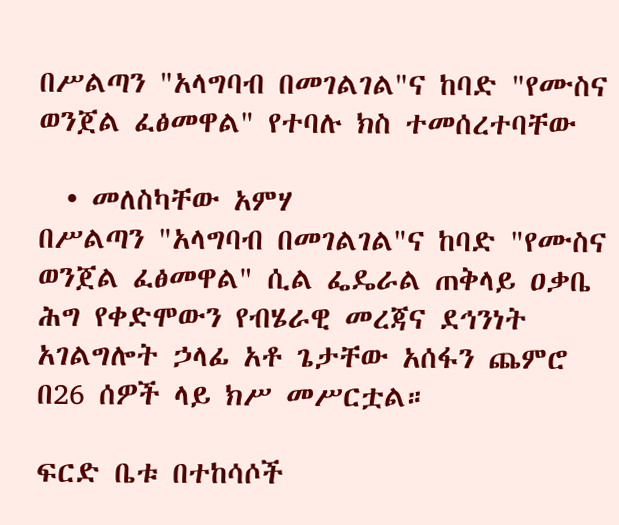በሥልጣን "አላግባብ በመገልገል"ና ከባድ "የሙስና ወንጀል ፈፅመዋል" የተባሉ ክስ ተመሰረተባቸው

  • መለስካቸው አምሃ
በሥልጣን "አላግባብ በመገልገል"ና ከባድ "የሙስና ወንጀል ፈፅመዋል" ሲል ፌዴራል ጠቅላይ ዐቃቤ ሕግ የቀድሞውን የብሄራዊ መረጃና ደኅንነት አገልግሎት ኃላፊ አቶ ጌታቸው አሰፋን ጨምሮ በ26 ሰዎች ላይ ክሥ መሥርቷል።

ፍርድ ቤቱ በተከሳሶች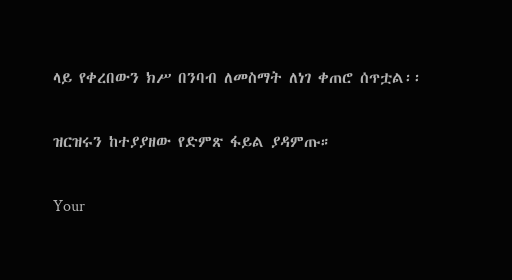ላይ የቀረበውን ክሥ በንባብ ለመስማት ለነገ ቀጠሮ ሰጥቷል፡፡

ዝርዝሩን ከተያያዘው የድምጽ ፋይል ያዳምጡ።

Your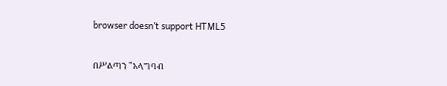browser doesn’t support HTML5

በሥልጣን "አላግባብ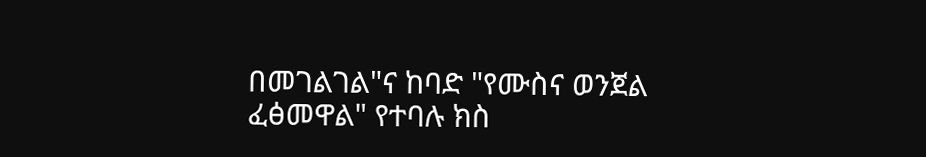በመገልገል"ና ከባድ "የሙስና ወንጀል ፈፅመዋል" የተባሉ ክስ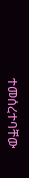ተመሰረተባቸው